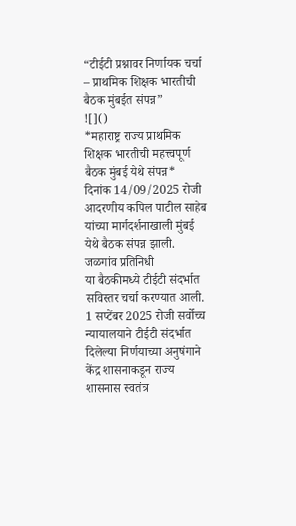“टीईटी प्रश्नावर निर्णायक चर्चा – प्राथमिक शिक्षक भारतीची बैठक मुंबईत संपन्न”
![]()
*महाराष्ट्र राज्य प्राथमिक शिक्षक भारतीची महत्त्वपूर्ण बैठक मुंबई येथे संपन्न*
दिनांक 14/09/2025 रोजी आदरणीय कपिल पाटील साहेब यांच्या मार्गदर्शनाखाली मुंबई येथे बैठक संपन्न झाली.
जळगांव प्रतिनिधी
या बैठकीमध्ये टीईटी संदर्भात सविस्तर चर्चा करण्यात आली. 1 सप्टेंबर 2025 रोजी सर्वोच्च न्यायालयाने टीईटी संदर्भात दिलेल्या निर्णयाच्या अनुषंगाने केंद्र शासनाकडून राज्य शासनास स्वतंत्र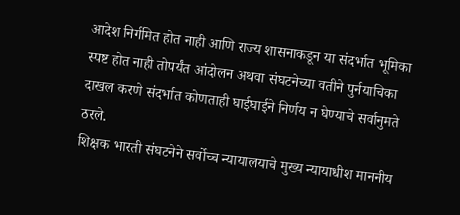आदेश निर्गमित होत नाही आणि राज्य शासनाकडून या संदर्भात भूमिका स्पष्ट होत नाही तोपर्यंत आंदोलन अथवा संघटनेच्या वतीने पुर्नयाचिका दाखल करणे संदर्भात कोणताही घाईघाईने निर्णय न घेण्याचे सर्वानुमते ठरले.
शिक्षक भारती संघटनेने सर्वोच्च न्यायालयाचे मुख्य न्यायाधीश माननीय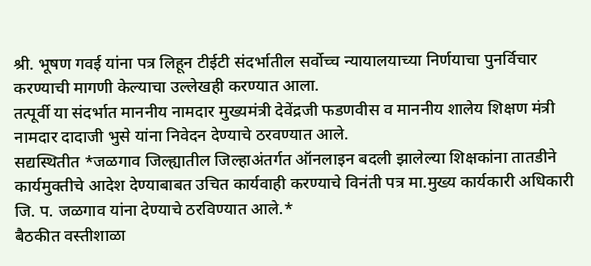श्री. भूषण गवई यांना पत्र लिहून टीईटी संदर्भातील सर्वोच्च न्यायालयाच्या निर्णयाचा पुनर्विचार करण्याची मागणी केल्याचा उल्लेखही करण्यात आला.
तत्पूर्वी या संदर्भात माननीय नामदार मुख्यमंत्री देवेंद्रजी फडणवीस व माननीय शालेय शिक्षण मंत्री नामदार दादाजी भुसे यांना निवेदन देण्याचे ठरवण्यात आले.
सद्यस्थितीत *जळगाव जिल्ह्यातील जिल्हाअंतर्गत ऑनलाइन बदली झालेल्या शिक्षकांना तातडीने कार्यमुक्तीचे आदेश देण्याबाबत उचित कार्यवाही करण्याचे विनंती पत्र मा.मुख्य कार्यकारी अधिकारी जि. प. जळगाव यांना देण्याचे ठरविण्यात आले.*
बैठकीत वस्तीशाळा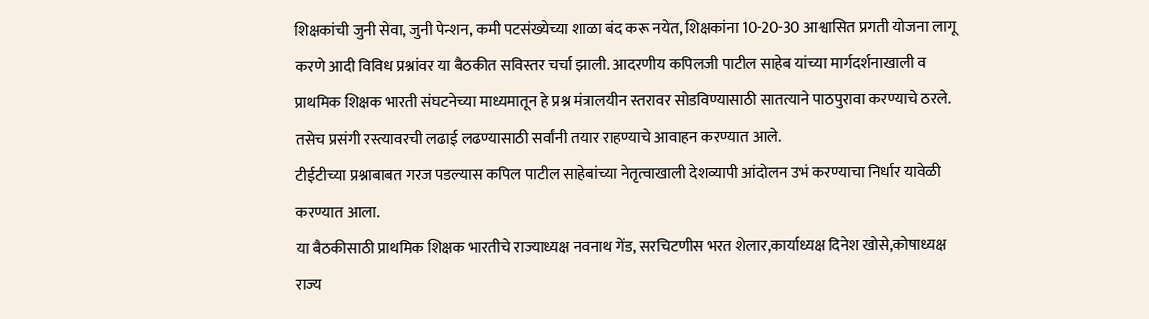शिक्षकांची जुनी सेवा, जुनी पेन्शन, कमी पटसंख्येच्या शाळा बंद करू नयेत, शिक्षकांना 10-20-30 आश्वासित प्रगती योजना लागू करणे आदी विविध प्रश्नांवर या बैठकीत सविस्तर चर्चा झाली. आदरणीय कपिलजी पाटील साहेब यांच्या मार्गदर्शनाखाली व प्राथमिक शिक्षक भारती संघटनेच्या माध्यमातून हे प्रश्न मंत्रालयीन स्तरावर सोडविण्यासाठी सातत्याने पाठपुरावा करण्याचे ठरले. तसेच प्रसंगी रस्त्यावरची लढाई लढण्यासाठी सर्वांनी तयार राहण्याचे आवाहन करण्यात आले.
टीईटीच्या प्रश्नाबाबत गरज पडल्यास कपिल पाटील साहेबांच्या नेतृत्वाखाली देशव्यापी आंदोलन उभं करण्याचा निर्धार यावेळी करण्यात आला.
या बैठकीसाठी प्राथमिक शिक्षक भारतीचे राज्याध्यक्ष नवनाथ गेंड, सरचिटणीस भरत शेलार,कार्याध्यक्ष दिनेश खोसे,कोषाध्यक्ष राज्य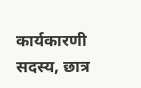कार्यकारणी सदस्य, छात्र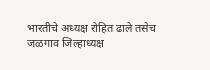भारतीचे अध्यक्ष रोहित ढाले तसेच जळगाव जिल्हाध्यक्ष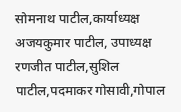सोमनाथ पाटील,कार्याध्यक्ष अजयकुमार पाटील, उपाध्यक्ष रणजीत पाटील,सुशिल पाटील,पदमाकर गोसावी,गोपाल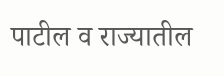पाटील व राज्यातील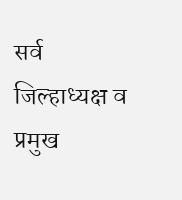सर्व जिल्हाध्यक्ष व प्रमुख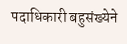पदाधिकारी बहुसंख्येने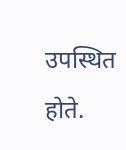उपस्थित होते.